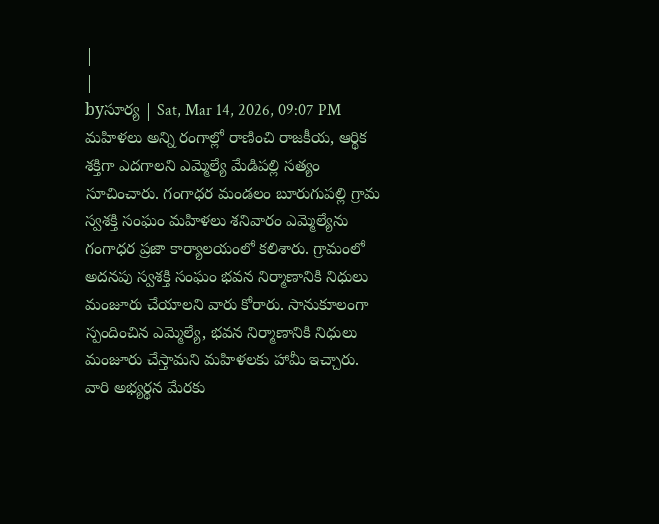|
|
byసూర్య | Sat, Mar 14, 2026, 09:07 PM
మహిళలు అన్ని రంగాల్లో రాణించి రాజకీయ, ఆర్థిక శక్తిగా ఎదగాలని ఎమ్మెల్యే మేడిపల్లి సత్యం సూచించారు. గంగాధర మండలం బూరుగుపల్లి గ్రామ స్వశక్తి సంఘం మహిళలు శనివారం ఎమ్మెల్యేను గంగాధర ప్రజా కార్యాలయంలో కలిశారు. గ్రామంలో అదనపు స్వశక్తి సంఘం భవన నిర్మాణానికి నిధులు మంజూరు చేయాలని వారు కోరారు. సానుకూలంగా స్పందించిన ఎమ్మెల్యే, భవన నిర్మాణానికి నిధులు మంజూరు చేస్తామని మహిళలకు హామీ ఇచ్చారు. వారి అభ్యర్థన మేరకు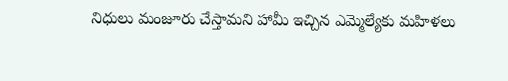నిధులు మంజూరు చేస్తామని హామీ ఇచ్చిన ఎమ్మెల్యేకు మహిళలు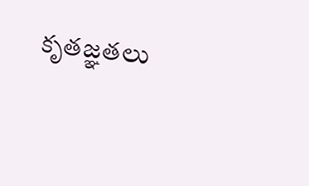కృతజ్ఞతలు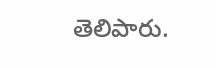తెలిపారు.